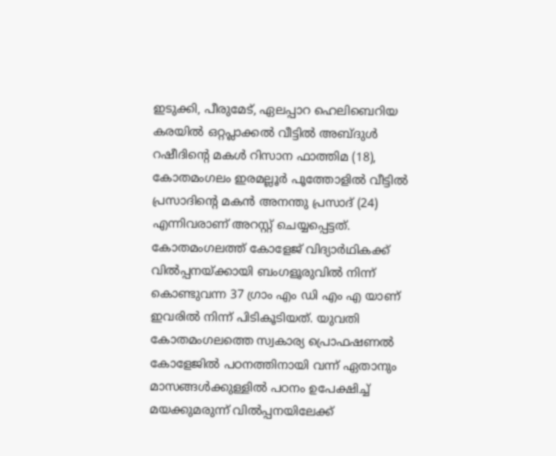ഇടുക്കി, പീരുമേട്, ഏലപ്പാറ ഹെലിബെറിയ കരയിൽ ഒറ്റപ്ലാക്കൽ വീട്ടിൽ അബ്ദുൾ റഷീദിന്റെ മകൾ റിസാന ഫാത്തിമ (18), കോതമംഗലം ഇരമല്ലൂർ പൂത്തോളിൽ വീട്ടിൽ പ്രസാദിന്റെ മകൻ അനന്തു പ്രസാദ് (24) എന്നിവരാണ് അറസ്റ്റ് ചെയ്യപ്പെട്ടത്.
കോതമംഗലത്ത് കോളേജ് വിദ്യാർഥികക്ക് വിൽപ്പനയ്ക്കായി ബംഗളൂരുവിൽ നിന്ന് കൊണ്ടുവന്ന 37 ഗ്രാം എം ഡി എം എ യാണ് ഇവരിൽ നിന്ന് പിടികൂടിയത്. യുവതി കോതമംഗലത്തെ സ്വകാര്യ പ്രൊഫഷണൽ കോളേജിൽ പഠനത്തിനായി വന്ന് ഏതാനും മാസങ്ങൾക്കുള്ളിൽ പഠനം ഉപേക്ഷിച്ച് മയക്കുമരുന്ന് വിൽപ്പനയിലേക്ക്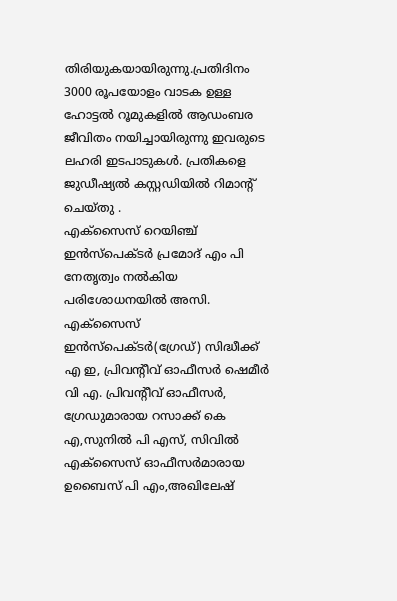തിരിയുകയായിരുന്നു.പ്രതിദിനം 3000 രൂപയോളം വാടക ഉള്ള ഹോട്ടൽ റൂമുകളിൽ ആഡംബര ജീവിതം നയിച്ചായിരുന്നു ഇവരുടെ ലഹരി ഇടപാടുകൾ. പ്രതികളെ ജുഡീഷ്യൽ കസ്റ്റഡിയിൽ റിമാൻ്റ് ചെയ്തു .
എക്സൈസ് റെയിഞ്ച് ഇൻസ്പെക്ടർ പ്രമോദ് എം പി നേതൃത്വം നൽകിയ പരിശോധനയിൽ അസി. എക്സൈസ് ഇൻസ്പെക്ടർ(ഗ്രേഡ്) സിദ്ധീക്ക് എ ഇ, പ്രിവൻ്റീവ് ഓഫീസർ ഷെമീർ വി എ. പ്രിവന്റീവ് ഓഫീസർ, ഗ്രേഡുമാരായ റസാക്ക് കെ എ,സുനിൽ പി എസ്, സിവിൽ എക്സൈസ് ഓഫീസർമാരായ ഉബൈസ് പി എം,അഖിലേഷ്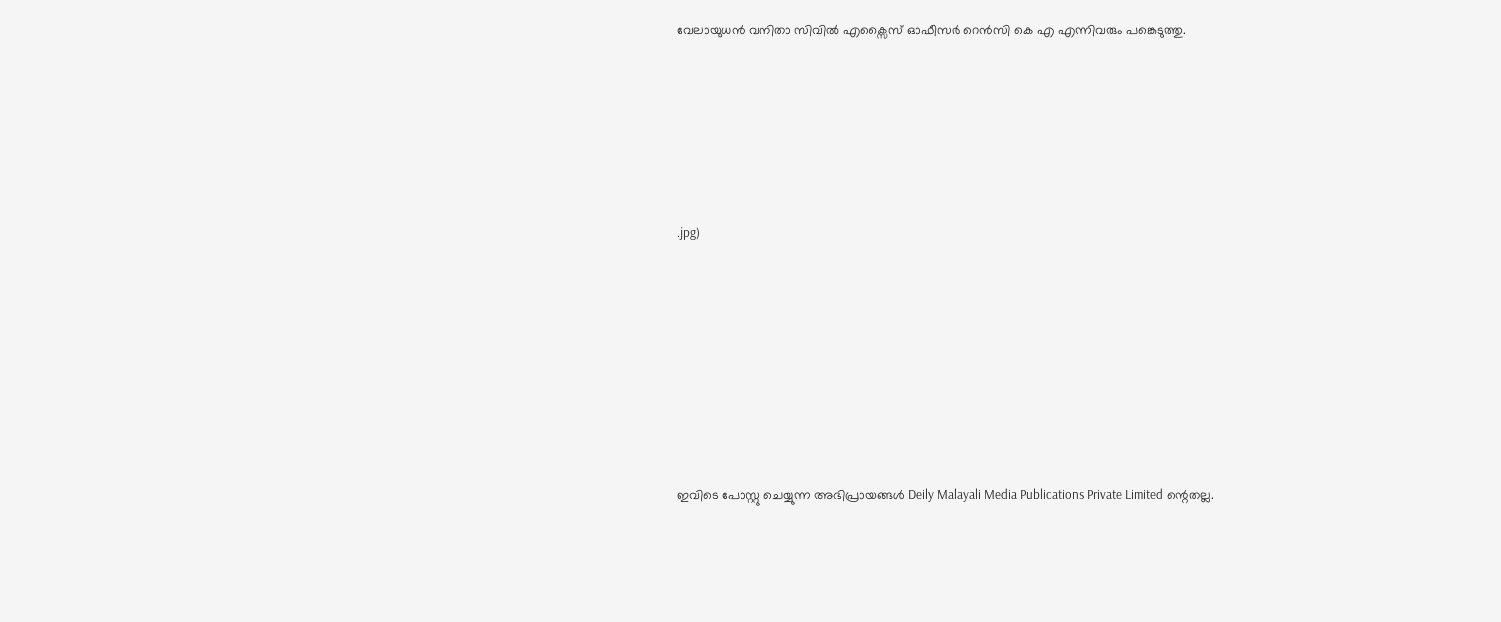വേലായുധൻ വനിതാ സിവിൽ എക്സൈസ് ഓഫീസർ റെൻസി കെ എ എന്നിവരും പങ്കെടുത്തു.






.jpg)








ഇവിടെ പോസ്റ്റു ചെയ്യുന്ന അഭിപ്രായങ്ങൾ Deily Malayali Media Publications Private Limited ന്റെതല്ല.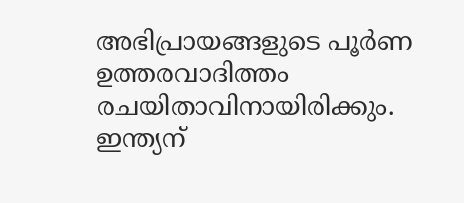അഭിപ്രായങ്ങളുടെ പൂർണ ഉത്തരവാദിത്തം രചയിതാവിനായിരിക്കും.
ഇന്ത്യന്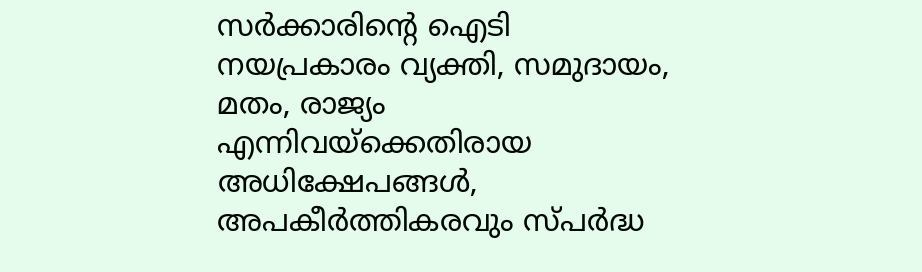സർക്കാരിന്റെ ഐടി നയപ്രകാരം വ്യക്തി, സമുദായം, മതം, രാജ്യം എന്നിവയ്ക്കെതിരായ അധിക്ഷേപങ്ങൾ, അപകീർത്തികരവും സ്പർദ്ധ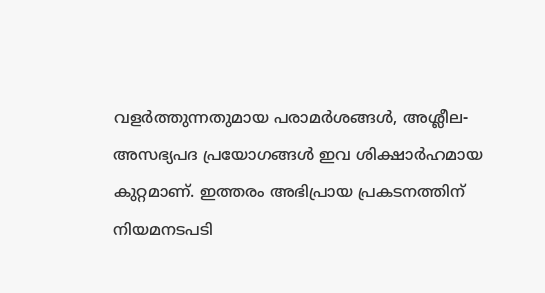വളർത്തുന്നതുമായ പരാമർശങ്ങൾ, അശ്ലീല-അസഭ്യപദ പ്രയോഗങ്ങൾ ഇവ ശിക്ഷാർഹമായ കുറ്റമാണ്. ഇത്തരം അഭിപ്രായ പ്രകടനത്തിന് നിയമനടപടി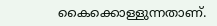കൈക്കൊള്ളുന്നതാണ്.